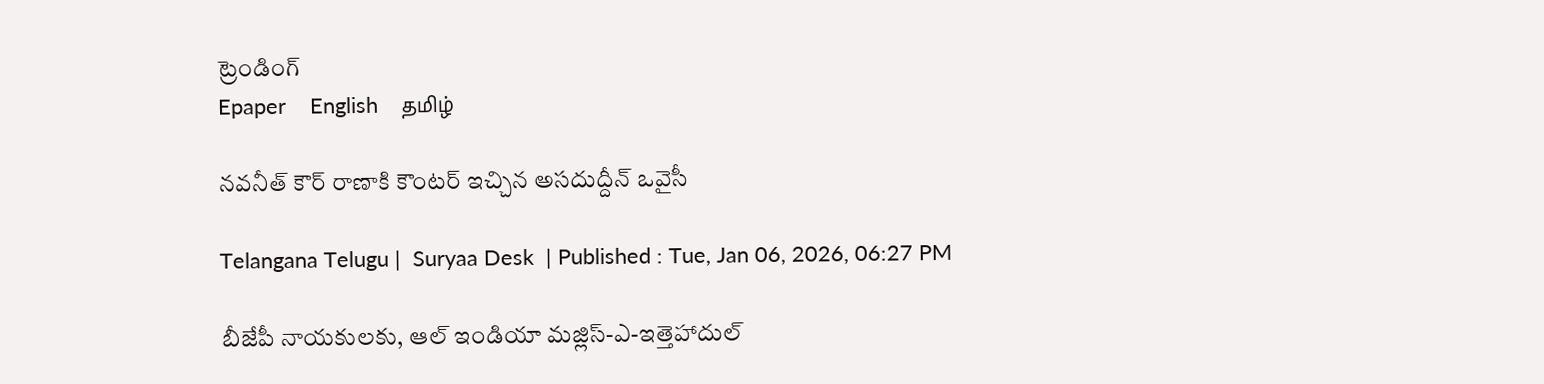ట్రెండింగ్
Epaper    English    தமிழ்

నవనీత్ కౌర్ రాణాకి కౌంటర్ ఇచ్చిన అసదుద్దీన్ ఒవైసీ

Telangana Telugu |  Suryaa Desk  | Published : Tue, Jan 06, 2026, 06:27 PM

బీజేపీ నాయకులకు, ఆల్ ఇండియా మజ్లిస్-ఎ-ఇత్తెహాదుల్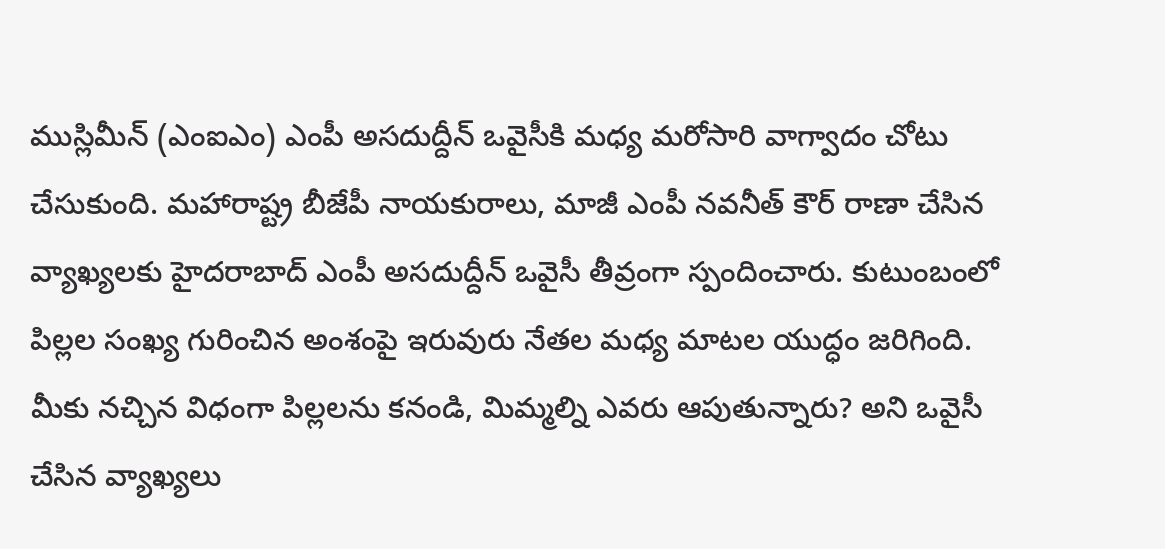ముస్లిమీన్ (ఎంఐఎం) ఎంపీ అసదుద్దీన్ ఒవైసీకి మధ్య మరోసారి వాగ్వాదం చోటు చేసుకుంది. మహారాష్ట్ర బీజేపీ నాయకురాలు, మాజీ ఎంపీ నవనీత్ కౌర్ రాణా చేసిన వ్యాఖ్యలకు హైదరాబాద్ ఎంపీ అసదుద్దీన్ ఒవైసీ తీవ్రంగా స్పందించారు. కుటుంబంలో పిల్లల సంఖ్య గురించిన అంశంపై ఇరువురు నేతల మధ్య మాటల యుద్ధం జరిగింది. మీకు నచ్చిన విధంగా పిల్లలను కనండి, మిమ్మల్ని ఎవరు ఆపుతున్నారు? అని ఒవైసీ చేసిన వ్యాఖ్యలు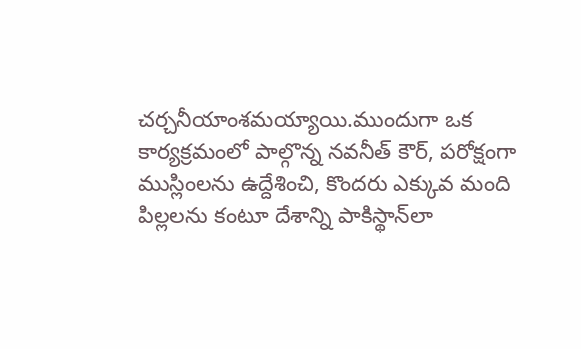చర్చనీయాంశమయ్యాయి.ముందుగా ఒక కార్యక్రమంలో పాల్గొన్న నవనీత్ కౌర్, పరోక్షంగా ముస్లింలను ఉద్దేశించి, కొందరు ఎక్కువ మంది పిల్లలను కంటూ దేశాన్ని పాకిస్థాన్‌లా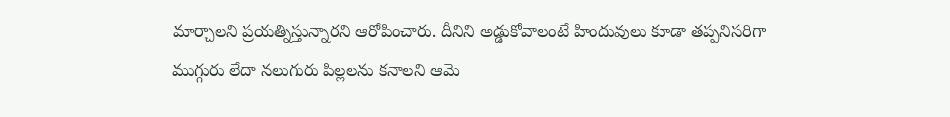మార్చాలని ప్రయత్నిస్తున్నారని ఆరోపించారు. దీనిని అడ్డుకోవాలంటే హిందువులు కూడా తప్పనిసరిగా ముగ్గురు లేదా నలుగురు పిల్లలను కనాలని ఆమె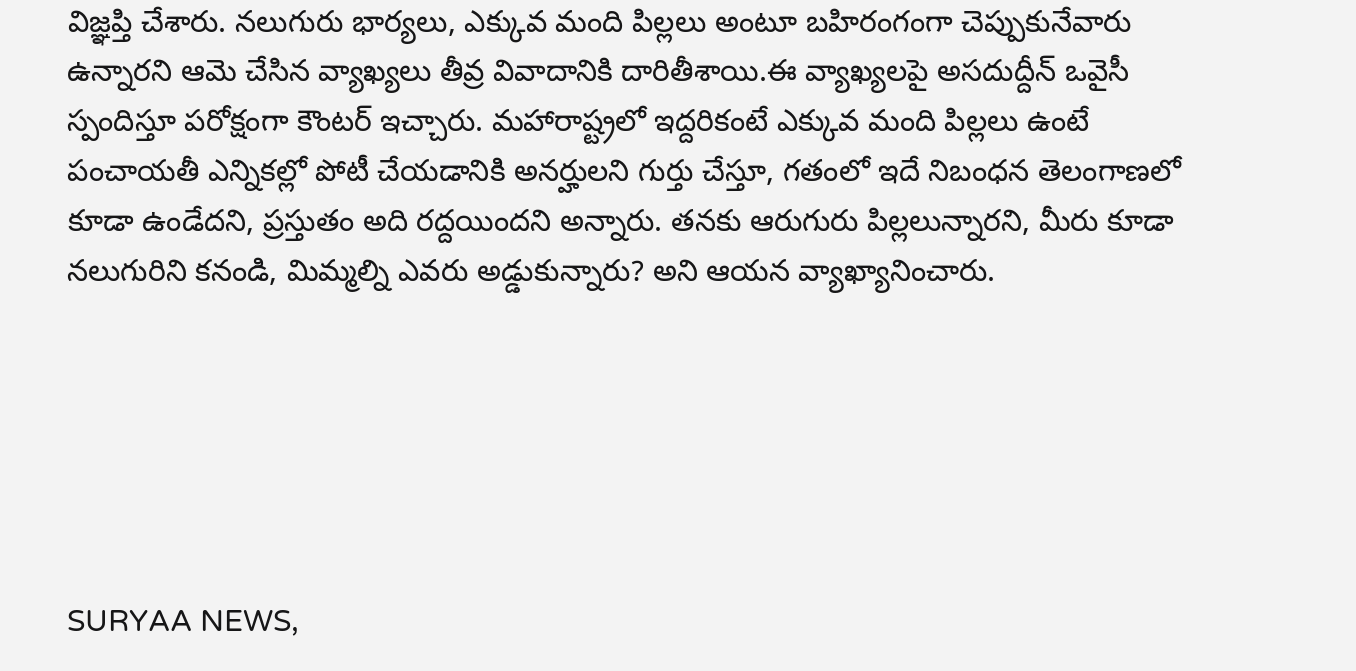విజ్ఞప్తి చేశారు. నలుగురు భార్యలు, ఎక్కువ మంది పిల్లలు అంటూ బహిరంగంగా చెప్పుకునేవారు ఉన్నారని ఆమె చేసిన వ్యాఖ్యలు తీవ్ర వివాదానికి దారితీశాయి.ఈ వ్యాఖ్యలపై అసదుద్దీన్ ఒవైసీ స్పందిస్తూ పరోక్షంగా కౌంటర్ ఇచ్చారు. మహారాష్ట్రలో ఇద్దరికంటే ఎక్కువ మంది పిల్లలు ఉంటే పంచాయతీ ఎన్నికల్లో పోటీ చేయడానికి అనర్హులని గుర్తు చేస్తూ, గతంలో ఇదే నిబంధన తెలంగాణలో కూడా ఉండేదని, ప్రస్తుతం అది రద్దయిందని అన్నారు. తనకు ఆరుగురు పిల్లలున్నారని, మీరు కూడా నలుగురిని కనండి, మిమ్మల్ని ఎవరు అడ్డుకున్నారు? అని ఆయన వ్యాఖ్యానించారు.






SURYAA NEWS,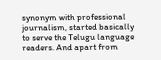synonym with professional journalism, started basically to serve the Telugu language readers. And apart from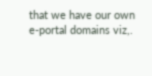that we have our own e-portal domains viz,.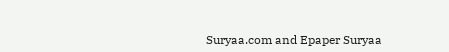Suryaa.com and Epaper Suryaa